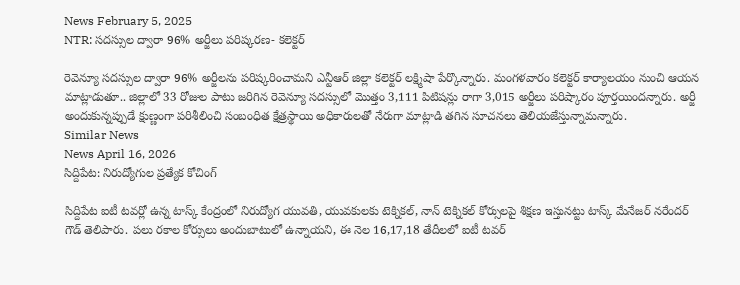News February 5, 2025
NTR: సదస్సుల ద్వారా 96% అర్జీలు పరిష్కరణ- కలెక్టర్

రెవెన్యూ సదస్సుల ద్వారా 96% అర్జీలను పరిష్కరించామని ఎన్టీఆర్ జిల్లా కలెక్టర్ లక్ష్మిషా పేర్కొన్నారు. మంగళవారం కలెక్టర్ కార్యాలయం నుంచి ఆయన మాట్లాడుతూ.. జిల్లాలో 33 రోజుల పాటు జరిగిన రెవెన్యూ సదస్సులో మొత్తం 3,111 పిటిషన్లు రాగా 3,015 అర్జీలు పరిష్కారం పూర్తయిందన్నారు. అర్జీ అందుకున్నప్పుడే క్షుణ్ణంగా పరిశీలించి సంబంధిత క్షేత్రస్థాయి అధికారులతో నేరుగా మాట్లాడి తగిన సూచనలు తెలియజేస్తున్నామన్నారు.
Similar News
News April 16, 2026
సిద్దిపేట: నిరుద్యోగుల ప్రత్యేక కోచింగ్

సిద్దిపేట ఐటీ టవర్లో ఉన్న టాస్క్ కేంద్రంలో నిరుద్యోగ యువతి, యువకులకు టెక్నికల్, నాన్ టెక్నికల్ కోర్సులపై శిక్షణ ఇస్తునట్టు టాస్క్ మేనేజర్ నరేందర్ గౌడ్ తెలిపారు. పలు రకాల కోర్సులు అందుబాటులో ఉన్నాయని, ఈ నెల 16,17,18 తేదీలలో ఐటీ టవర్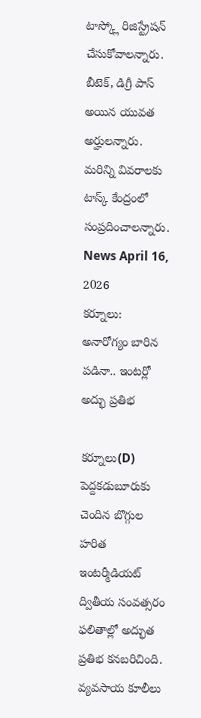టాస్క్లో రిజిస్ట్రేషన్ చేసుకోవాలన్నారు. బీటెక్, డిగ్రీ పాస్ అయిన యువత అర్హులన్నారు. మరిన్ని వివరాలకు టాస్క్ కేంద్రంలో సంప్రదించాలన్నారు.
News April 16, 2026
కర్నూలు: అనారోగ్యం బారిన పడినా.. ఇంటర్లో అద్భు ప్రతిభ

కర్నూలు(D) పెద్దకడుబూరుకు చెందిన బొగ్గుల హరిత ఇంటర్మీడియట్ ద్వితీయ సంవత్సరం ఫలితాల్లో అద్భుత ప్రతిభ కనబరిచింది. వ్యవసాయ కూలీలు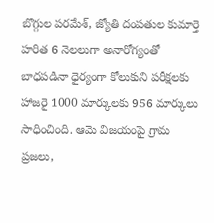బొగ్గుల పరమేశ్, జ్యోతి దంపతుల కుమార్తె హరిత 6 నెలలుగా అనారోగ్యంతో బాధపడినా ధైర్యంగా కోలుకుని పరీక్షలకు హాజరై 1000 మార్కులకు 956 మార్కులు సాధించింది. ఆమె విజయంపై గ్రామ ప్రజలు,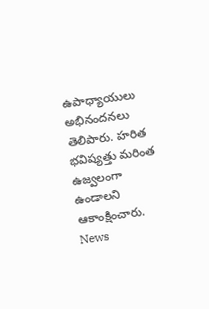ఉపాధ్యాయులు అభినందనలు తెలిపారు. హరిత భవిష్యత్తు మరింత ఉజ్వలంగా ఉండాలని ఆకాంక్షించారు.
News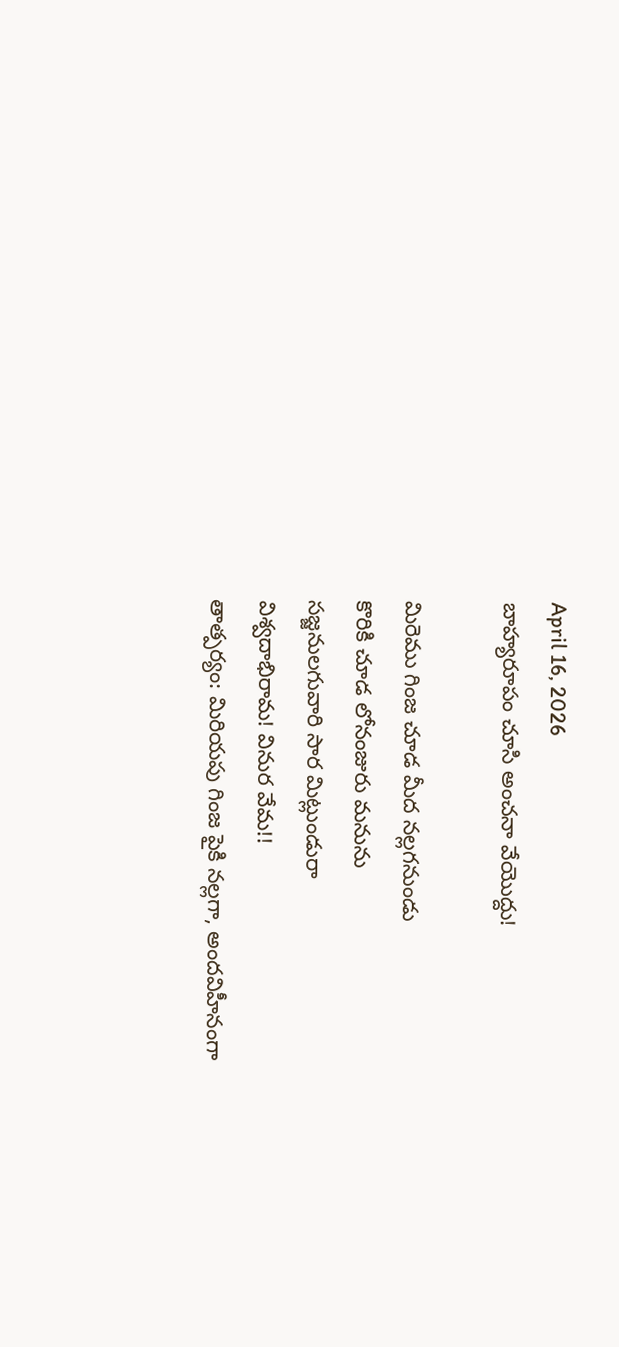April 16, 2026
బాహ్యరూపం చూసి అంచనా వేయొద్దు!

మిరెము గింజ చూడ మీద నల్లగనుండు
కొరికి చూడ లోనంజురు మనును
సజ్జనులగువారి సార మిట్లుండురా
విశ్వదాభిరామ! వినుర వేమ!!
తాత్పర్యం: మిరియపు గింజ పైకి నల్లగా, అందవిహీనంగా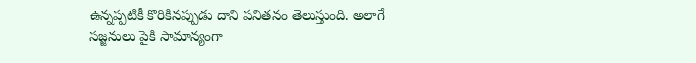ఉన్నప్పటికీ కొరికినప్పుడు దాని పనితనం తెలుస్తుంది. అలాగే సజ్జనులు పైకి సామాన్యంగా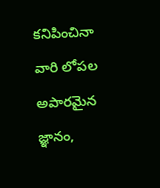కనిపించినా వారి లోపల అపారమైన జ్ఞానం,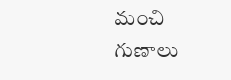మంచి గుణాలు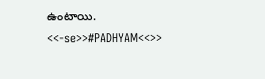ఉంటాయి.
<<-se>>#PADHYAM<<>>